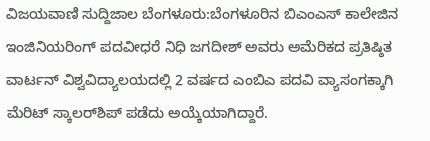ವಿಜಯವಾಣಿ ಸುದ್ದಿಜಾಲ ಬೆಂಗಳೂರು:ಬೆಂಗಳೂರಿನ ಬಿಎಂಎಸ್ ಕಾಲೇಜಿನ ಇಂಜಿನಿಯರಿಂಗ್‌ ಪದವೀಧರೆ ನಿಧಿ ಜಗದೀಶ್ ಅವರು ಅಮೆರಿಕದ ಪ್ರತಿಷ್ಠಿತ ವಾರ್ಟನ್ ವಿಶ್ವವಿದ್ಯಾಲಯದಲ್ಲಿ 2 ವರ್ಷದ ಎಂಬಿಎ ಪದವಿ ವ್ಯಾಸಂಗಕ್ಕಾಗಿ ಮೆರಿಟ್‌ ಸ್ಕಾಲರ್‌ಶಿಪ್ ಪಡೆದು ಅಯ್ಕೆಯಾಗಿದ್ದಾರೆ.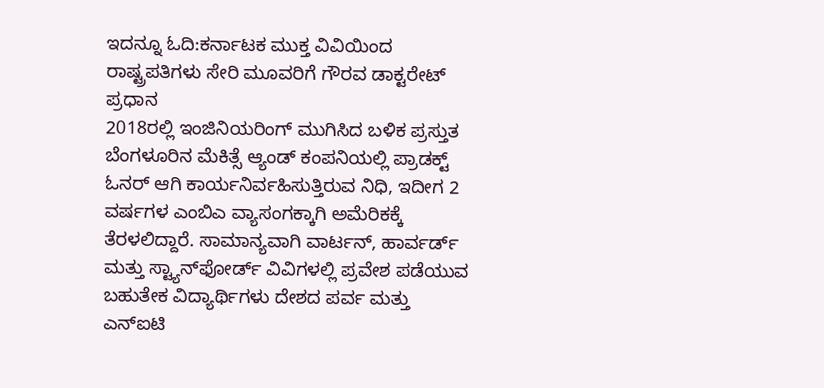ಇದನ್ನೂ ಓದಿ:ಕರ್ನಾಟಕ ಮುಕ್ತ ವಿವಿಯಿಂದ ರಾಷ್ಟ್ರಪತಿಗಳು ಸೇರಿ ಮೂವರಿಗೆ ಗೌರವ ಡಾಕ್ಟರೇಟ್ ಪ್ರಧಾನ
2018ರಲ್ಲಿ ಇಂಜಿನಿಯರಿಂಗ್ ಮುಗಿಸಿದ ಬಳಿಕ ಪ್ರಸ್ತುತ ಬೆಂಗಳೂರಿನ ಮೆಕಿತ್ಸೆ ಆ್ಯಂಡ್‌ ಕಂಪನಿಯಲ್ಲಿ ಪ್ರಾಡಕ್ಟ್ ಓನರ್ ಆಗಿ ಕಾರ್ಯನಿರ್ವಹಿಸುತ್ತಿರುವ ನಿಧಿ, ಇದೀಗ 2 ವರ್ಷಗಳ ಎಂಬಿಎ ವ್ಯಾಸಂಗಕ್ಕಾಗಿ ಅಮೆರಿಕಕ್ಕೆ ತೆರಳಲಿದ್ದಾರೆ. ಸಾಮಾನ್ಯವಾಗಿ ವಾರ್ಟನ್, ಹಾರ್ವರ್ಡ್ ಮತ್ತು ಸ್ಟ್ಯಾನ್‌ಫೋರ್ಡ್ ವಿವಿಗಳಲ್ಲಿ ಪ್ರವೇಶ ಪಡೆಯುವ ಬಹುತೇಕ ವಿದ್ಯಾರ್ಥಿಗಳು ದೇಶದ ಪರ್ವ ಮತ್ತು ಎನ್‌ಐಟಿ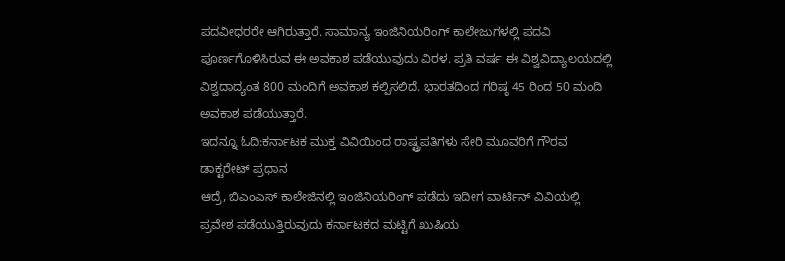ಪದವೀಧರರೇ ಆಗಿರುತ್ತಾರೆ. ಸಾಮಾನ್ಯ ಇಂಜಿನಿಯರಿಂಗ್ ಕಾಲೇಜುಗಳಲ್ಲಿ ಪದವಿ ಪೂರ್ಣಗೊಳಿಸಿರುವ ಈ ಅವಕಾಶ ಪಡೆಯುವುದು ವಿರಳ. ಪ್ರತಿ ವರ್ಷ ಈ ವಿಶ್ವವಿದ್ಯಾಲಯದಲ್ಲಿ ವಿಶ್ವದಾದ್ಯಂತ 800 ಮಂದಿಗೆ ಅವಕಾಶ ಕಲ್ಪಿಸಲಿದೆ. ಭಾರತದಿಂದ ಗರಿಷ್ಠ 45 ರಿಂದ 50 ಮಂದಿ ಅವಕಾಶ ಪಡೆಯುತ್ತಾರೆ.
ಇದನ್ನೂ ಓದಿ:ಕರ್ನಾಟಕ ಮುಕ್ತ ವಿವಿಯಿಂದ ರಾಷ್ಟ್ರಪತಿಗಳು ಸೇರಿ ಮೂವರಿಗೆ ಗೌರವ ಡಾಕ್ಟರೇಟ್ ಪ್ರಧಾನ
ಆದ್ರೆ, ಬಿಎಂಎಸ್‌ ಕಾಲೇಜಿನಲ್ಲಿ ಇಂಜಿನಿಯರಿಂಗ್ ಪಡೆದು ಇದೀಗ ವಾರ್ಟಿನ್ ವಿವಿಯಲ್ಲಿ ಪ್ರವೇಶ ಪಡೆಯುತ್ತಿರುವುದು ಕರ್ನಾಟಕದ ಮಟ್ಟಿಗೆ ಖುಷಿಯ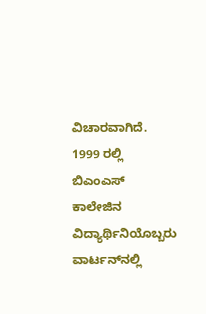ವಿಚಾರವಾಗಿದೆ. 1999 ರಲ್ಲಿ ಬಿಎಂಎಸ್ ಕಾಲೇಜಿನ ವಿದ್ಯಾರ್ಥಿನಿಯೊಬ್ಬರು ವಾರ್ಟನ್‌ನಲ್ಲಿ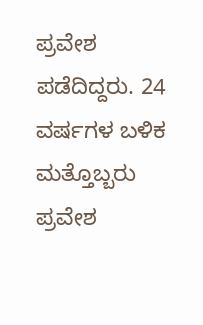ಪ್ರವೇಶ ಪಡೆದಿದ್ದರು. 24 ವರ್ಷಗಳ ಬಳಿಕ ಮತ್ತೊಬ್ಬರು ಪ್ರವೇಶ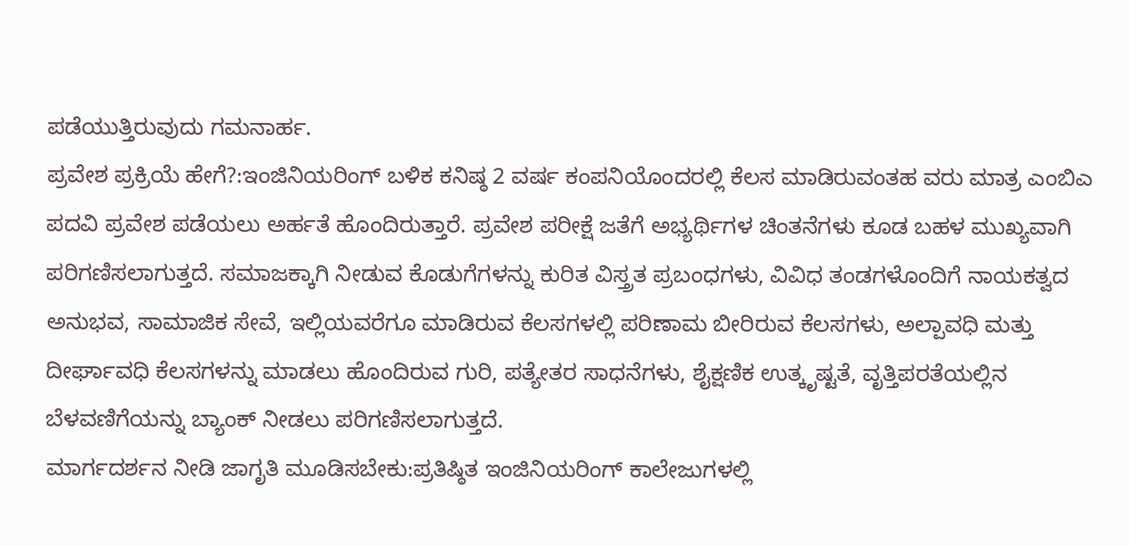ಪಡೆಯುತ್ತಿರುವುದು ಗಮನಾರ್ಹ.
ಪ್ರವೇಶ ಪ್ರಕ್ರಿಯೆ ಹೇಗೆ?:ಇಂಜಿನಿಯರಿಂಗ್ ಬಳಿಕ ಕನಿಷ್ಠ 2 ವರ್ಷ ಕಂಪನಿಯೊಂದರಲ್ಲಿ ಕೆಲಸ ಮಾಡಿರುವಂತಹ ವರು ಮಾತ್ರ ಎಂಬಿಎ ಪದವಿ ಪ್ರವೇಶ ಪಡೆಯಲು ಅರ್ಹತೆ ಹೊಂದಿರುತ್ತಾರೆ. ಪ್ರವೇಶ ಪರೀಕ್ಷೆ ಜತೆಗೆ ಅಭ್ಯರ್ಥಿಗಳ ಚಿಂತನೆಗಳು ಕೂಡ ಬಹಳ ಮುಖ್ಯವಾಗಿ ಪರಿಗಣಿಸಲಾಗುತ್ತದೆ. ಸಮಾಜಕ್ಕಾಗಿ ನೀಡುವ ಕೊಡುಗೆಗಳನ್ನು ಕುರಿತ ವಿಸ್ತ್ರತ ಪ್ರಬಂಧಗಳು, ವಿವಿಧ ತಂಡಗಳೊಂದಿಗೆ ನಾಯಕತ್ವದ ಅನುಭವ, ಸಾಮಾಜಿಕ ಸೇವೆ, ಇಲ್ಲಿಯವರೆಗೂ ಮಾಡಿರುವ ಕೆಲಸಗಳಲ್ಲಿ ಪರಿಣಾಮ ಬೀರಿರುವ ಕೆಲಸಗಳು, ಅಲ್ಪಾವಧಿ ಮತ್ತು ದೀರ್ಘಾವಧಿ ಕೆಲಸಗಳನ್ನು ಮಾಡಲು ಹೊಂದಿರುವ ಗುರಿ, ಪತ್ಯೇತರ ಸಾಧನೆಗಳು, ಶೈಕ್ಷಣಿಕ ಉತ್ಕೃಷ್ಟತೆ, ವೃತ್ತಿಪರತೆಯಲ್ಲಿನ ಬೆಳವಣಿಗೆಯನ್ನು ಬ್ಯಾಂಕ್‌ ನೀಡಲು ಪರಿಗಣಿಸಲಾಗುತ್ತದೆ.
ಮಾರ್ಗದರ್ಶನ ನೀಡಿ ಜಾಗೃತಿ ಮೂಡಿಸಬೇಕು:ಪ್ರತಿಷ್ಠಿತ ಇಂಜಿನಿಯರಿಂಗ್‌ ಕಾಲೇಜುಗಳಲ್ಲಿ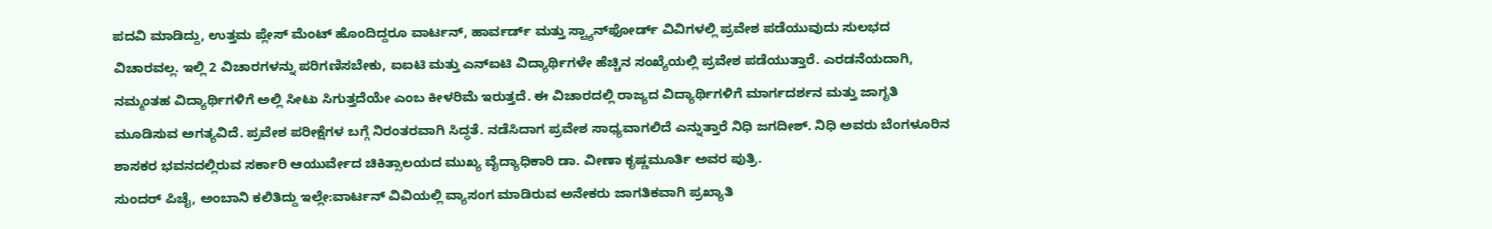ಪದವಿ ಮಾಡಿದ್ದು, ಉತ್ತಮ ಪ್ಲೇಸ್ ಮೆಂಟ್ ಹೊಂದಿದ್ದರೂ ವಾರ್ಟನ್, ಹಾರ್ವರ್ಡ್ ಮತ್ತು ಸ್ಟ್ಯಾನ್‌ಫೋರ್ಡ್ ವಿವಿಗಳಲ್ಲಿ ಪ್ರವೇಶ ಪಡೆಯುವುದು ಸುಲಭದ ವಿಚಾರವಲ್ಲ. ಇಲ್ಲಿ 2 ವಿಚಾರಗಳನ್ನು ಪರಿಗಣಿಸಬೇಕು, ಐಐಟಿ ಮತ್ತು ಎನ್‌ಐಟಿ ವಿದ್ಯಾರ್ಥಿಗಳೇ ಹೆಚ್ಚಿನ ಸಂಖ್ಯೆಯಲ್ಲಿ ಪ್ರವೇಶ ಪಡೆಯುತ್ತಾರೆ. ಎರಡನೆಯದಾಗಿ, ನಮ್ಮಂತಹ ವಿದ್ಯಾರ್ಥಿಗಳಿಗೆ ಅಲ್ಲಿ ಸೀಟು ಸಿಗುತ್ತದೆಯೇ ಎಂಬ ಕೀಳರಿಮೆ ಇರುತ್ತದೆ. ಈ ವಿಚಾರದಲ್ಲಿ ರಾಜ್ಯದ ವಿದ್ಯಾರ್ಥಿಗಳಿಗೆ ಮಾರ್ಗದರ್ಶನ ಮತ್ತು ಜಾಗೃತಿ ಮೂಡಿಸುವ ಅಗತ್ಯವಿದೆ. ಪ್ರವೇಶ ಪರೀಕ್ಷೆಗಳ ಬಗ್ಗೆ ನಿರಂತರವಾಗಿ ಸಿದ್ಧತೆ. ನಡೆಸಿದಾಗ ಪ್ರವೇಶ ಸಾಧ್ಯವಾಗಲಿದೆ ಎನ್ನುತ್ತಾರೆ ನಿಧಿ ಜಗದೀಶ್. ನಿಧಿ ಅವರು ಬೆಂಗಳೂರಿನ ಶಾಸಕರ ಭವನದಲ್ಲಿರುವ ಸರ್ಕಾರಿ ಆಯುರ್ವೇದ ಚಿಕಿತ್ಸಾಲಯದ ಮುಖ್ಯ ವೈದ್ಯಾಧಿಕಾರಿ ಡಾ. ವೀಣಾ ಕೃಷ್ಣಮೂರ್ತಿ ಅವರ ಪುತ್ರಿ.
ಸುಂದರ್ ಪಿಚೈ, ಅಂಬಾನಿ ಕಲಿತಿದ್ದು ಇಲ್ಲೇ:ವಾರ್ಟನ್ ವಿವಿಯಲ್ಲಿ ವ್ಯಾಸಂಗ ಮಾಡಿರುವ ಅನೇಕರು ಜಾಗತಿಕವಾಗಿ ಪ್ರಖ್ಯಾತಿ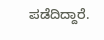ಪಡೆದಿದ್ದಾರೆ.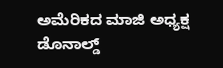ಅಮೆರಿಕದ ಮಾಜಿ ಅಧ್ಯಕ್ಷ ಡೊನಾಲ್ಡ್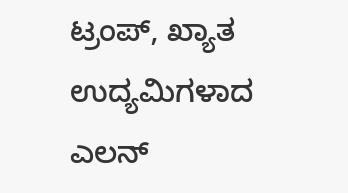ಟ್ರಂಪ್, ಖ್ಯಾತ ಉದ್ಯಮಿಗಳಾದ ಎಲನ್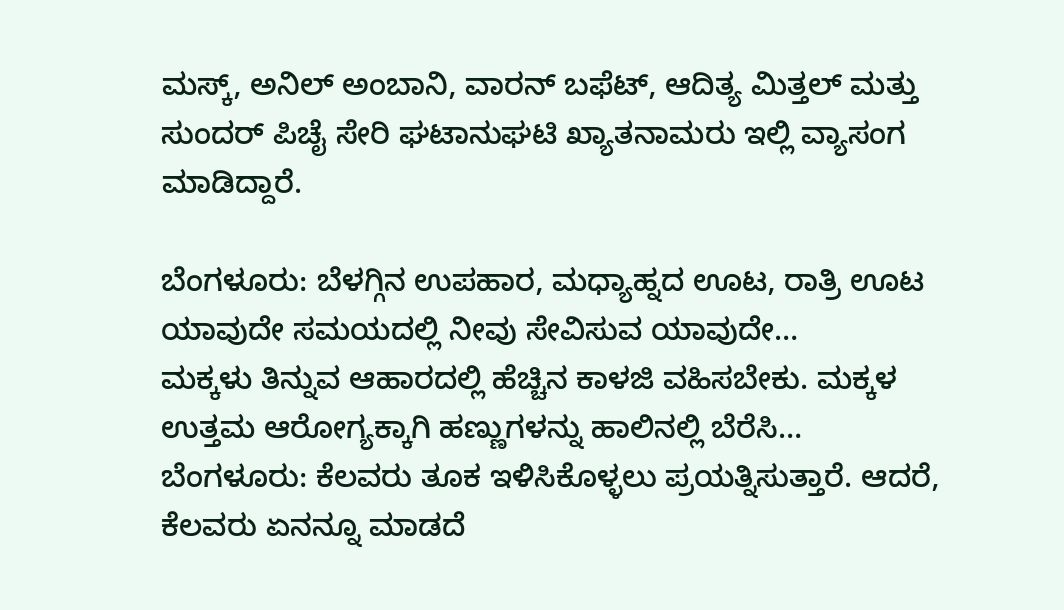ಮಸ್ಕ್, ಅನಿಲ್ ಅಂಬಾನಿ, ವಾರನ್ ಬಫೆಟ್, ಆದಿತ್ಯ ಮಿತ್ತಲ್‌ ಮತ್ತು ಸುಂದರ್ ಪಿಚೈ ಸೇರಿ ಘಟಾನುಘಟಿ ಖ್ಯಾತನಾಮರು ಇಲ್ಲಿ ವ್ಯಾಸಂಗ ಮಾಡಿದ್ದಾರೆ.

ಬೆಂಗಳೂರು: ಬೆಳಗ್ಗಿನ ಉಪಹಾರ, ಮಧ್ಯಾಹ್ನದ ಊಟ, ರಾತ್ರಿ ಊಟ ಯಾವುದೇ ಸಮಯದಲ್ಲಿ ನೀವು ಸೇವಿಸುವ ಯಾವುದೇ…
ಮಕ್ಕಳು ತಿನ್ನುವ ಆಹಾರದಲ್ಲಿ ಹೆಚ್ಚಿನ ಕಾಳಜಿ ವಹಿಸಬೇಕು. ಮಕ್ಕಳ ಉತ್ತಮ ಆರೋಗ್ಯಕ್ಕಾಗಿ ಹಣ್ಣುಗಳನ್ನು ಹಾಲಿನಲ್ಲಿ ಬೆರೆಸಿ…
ಬೆಂಗಳೂರು: ಕೆಲವರು ತೂಕ ಇಳಿಸಿಕೊಳ್ಳಲು ಪ್ರಯತ್ನಿಸುತ್ತಾರೆ. ಆದರೆ, ಕೆಲವರು ಏನನ್ನೂ ಮಾಡದೆ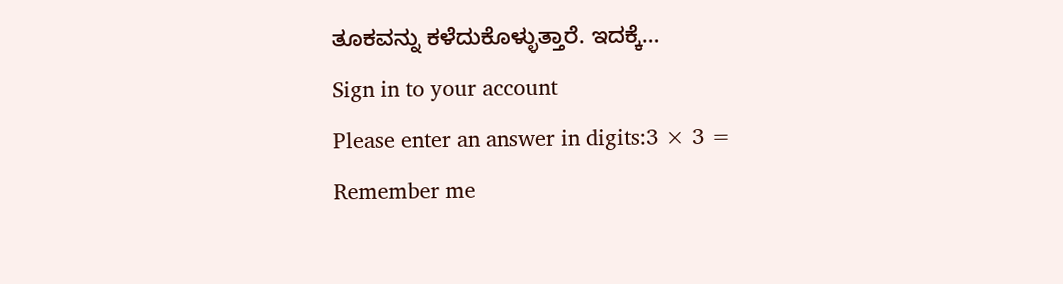ತೂಕವನ್ನು ಕಳೆದುಕೊಳ್ಳುತ್ತಾರೆ. ಇದಕ್ಕೆ…
Sign in to your account
Please enter an answer in digits:3 × 3 =
Remember me